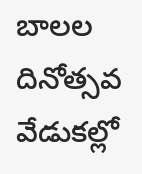బాలల దినోత్సవ వేడుకల్లో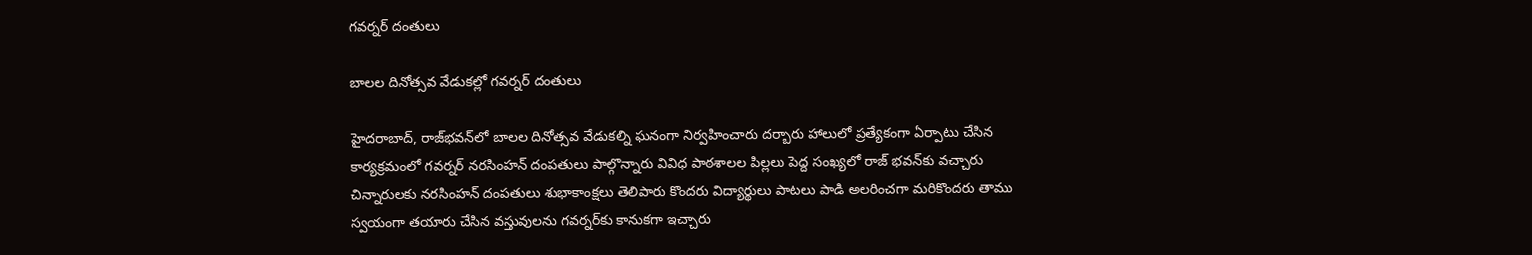గవర్నర్‌ దంతులు

బాలల దినోత్సవ వేడుకల్లో గవర్నర్‌ దంతులు

హైదరాబాద్‌, రాజ్‌భవన్‌లో బాలల దినోత్సవ వేడుకల్ని ఘనంగా నిర్వహించారు దర్బారు హాలులో ప్రత్యేకంగా ఏర్పాటు చేసిన కార్యక్రమంలో గవర్నర్‌ నరసింహన్‌ దంపతులు పాల్గొన్నారు వివిధ పాఠశాలల పిల్లలు పెద్ద సంఖ్యలో రాజ్‌ భవన్‌కు వచ్చారు చిన్నారులకు నరసింహన్‌ దంపతులు శుభాకాంక్షలు తెలిపారు కొందరు విద్యార్థులు పాటలు పాడి అలరించగా మరికొందరు తాము స్వయంగా తయారు చేసిన వస్తువులను గవర్నర్‌కు కానుకగా ఇచ్చారు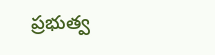ప్రభుత్వ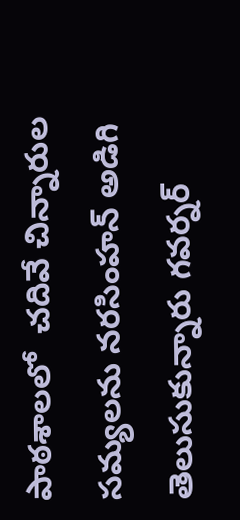పాఠశాలలో  చదివే చిన్నారుల సమ్యలను నరసింహన్‌ అడిగి  తెలుసుకున్నారు గవర్నర్‌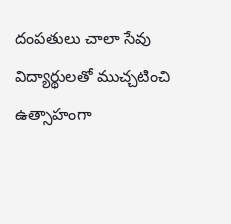దంపతులు చాలా సేవు విద్యార్థులతో ముచ్చటించి ఉత్సాహంగా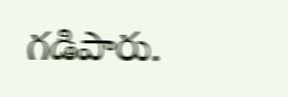గడిపారు.